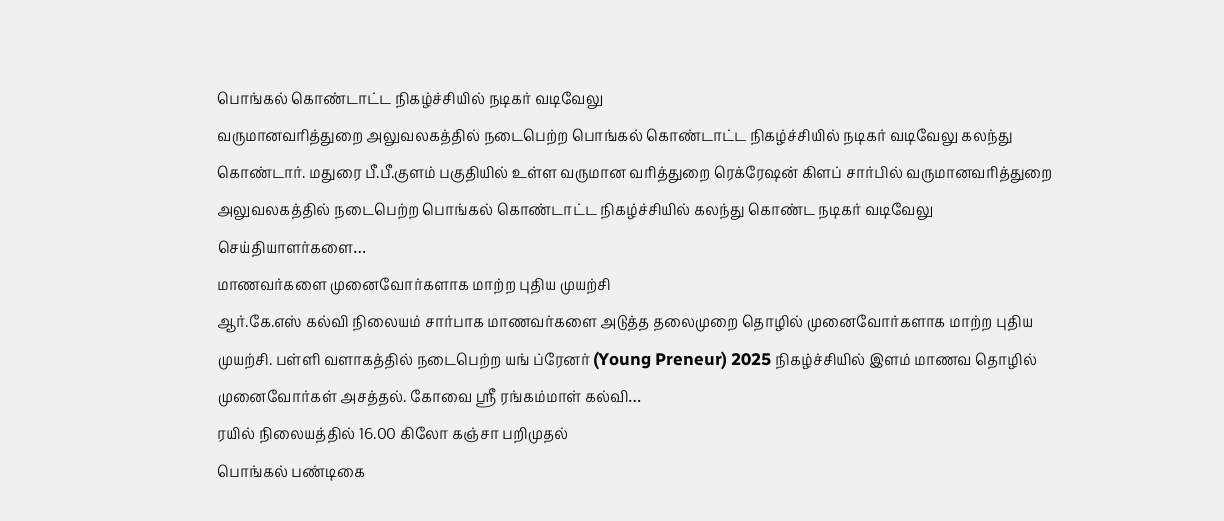பொங்கல் கொண்டாட்ட நிகழ்ச்சியில் நடிகர் வடிவேலு
வருமானவரித்துறை அலுவலகத்தில் நடைபெற்ற பொங்கல் கொண்டாட்ட நிகழ்ச்சியில் நடிகர் வடிவேலு கலந்து கொண்டார். மதுரை பீ.பீ.குளம் பகுதியில் உள்ள வருமான வரித்துறை ரெக்ரேஷன் கிளப் சார்பில் வருமானவரித்துறை அலுவலகத்தில் நடைபெற்ற பொங்கல் கொண்டாட்ட நிகழ்ச்சியில் கலந்து கொண்ட நடிகர் வடிவேலு செய்தியாளர்களை…
மாணவர்களை முனைவோர்களாக மாற்ற புதிய முயற்சி
ஆர்.கே.எஸ் கல்வி நிலையம் சார்பாக மாணவர்களை அடுத்த தலைமுறை தொழில் முனைவோர்களாக மாற்ற புதிய முயற்சி. பள்ளி வளாகத்தில் நடைபெற்ற யங் ப்ரேனர் (Young Preneur) 2025 நிகழ்ச்சியில் இளம் மாணவ தொழில் முனைவோர்கள் அசத்தல். கோவை ஸ்ரீ ரங்கம்மாள் கல்வி…
ரயில் நிலையத்தில் 16.00 கிலோ கஞ்சா பறிமுதல்
பொங்கல் பண்டிகை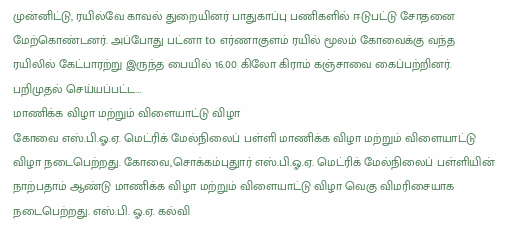முன்னிட்டு, ரயில்வே காவல் துறையினர் பாதுகாப்பு பணிகளில் ஈடுபட்டு சோதனை மேற்கொண்டனர். அப்போது பட்னா to எர்ணாகுளம் ரயில் மூலம் கோவைக்கு வந்த ரயிலில் கேட்பாரற்று இருந்த பையில் 16.00 கிலோ கிராம் கஞ்சாவை கைப்பற்றினர். பறிமுதல் செய்யப்பட்ட…
மாணிக்க விழா மற்றும் விளையாட்டு விழா
கோவை எஸ்.பி.ஓ.ஏ. மெட்ரிக் மேல்நிலைப் பள்ளி மாணிக்க விழா மற்றும் விளையாட்டு விழா நடைபெற்றது. கோவை,சொக்கம்புதுார் எஸ்.பி.ஓ.ஏ. மெட்ரிக் மேல்நிலைப் பள்ளியின் நாற்பதாம் ஆண்டு மாணிக்க விழா மற்றும் விளையாட்டு விழா வெகு விமரிசையாக நடைபெற்றது. எஸ்.பி. ஓ.ஏ. கல்வி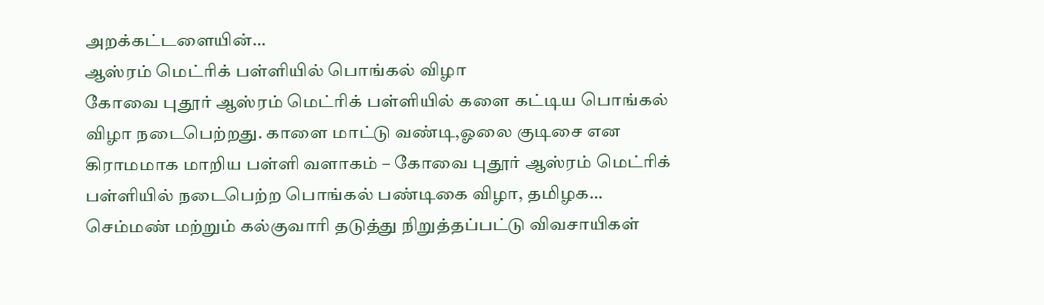அறக்கட்டளையின்…
ஆஸ்ரம் மெட்ரிக் பள்ளியில் பொங்கல் விழா
கோவை புதூர் ஆஸ்ரம் மெட்ரிக் பள்ளியில் களை கட்டிய பொங்கல் விழா நடைபெற்றது. காளை மாட்டு வண்டி,ஓலை குடிசை என கிராமமாக மாறிய பள்ளி வளாகம் – கோவை புதூர் ஆஸ்ரம் மெட்ரிக் பள்ளியில் நடைபெற்ற பொங்கல் பண்டிகை விழா, தமிழக…
செம்மண் மற்றும் கல்குவாரி தடுத்து நிறுத்தப்பட்டு விவசாயிகள்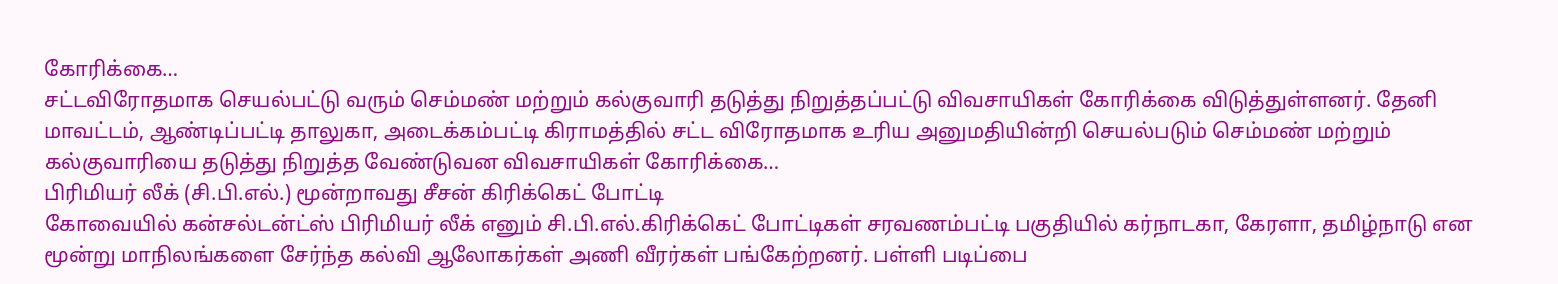கோரிக்கை…
சட்டவிரோதமாக செயல்பட்டு வரும் செம்மண் மற்றும் கல்குவாரி தடுத்து நிறுத்தப்பட்டு விவசாயிகள் கோரிக்கை விடுத்துள்ளனர். தேனி மாவட்டம், ஆண்டிப்பட்டி தாலுகா, அடைக்கம்பட்டி கிராமத்தில் சட்ட விரோதமாக உரிய அனுமதியின்றி செயல்படும் செம்மண் மற்றும் கல்குவாரியை தடுத்து நிறுத்த வேண்டுவன விவசாயிகள் கோரிக்கை…
பிரிமியர் லீக் (சி.பி.எல்.) மூன்றாவது சீசன் கிரிக்கெட் போட்டி
கோவையில் கன்சல்டன்ட்ஸ் பிரிமியர் லீக் எனும் சி.பி.எல்.கிரிக்கெட் போட்டிகள் சரவணம்பட்டி பகுதியில் கர்நாடகா, கேரளா, தமிழ்நாடு என மூன்று மாநிலங்களை சேர்ந்த கல்வி ஆலோகர்கள் அணி வீரர்கள் பங்கேற்றனர். பள்ளி படிப்பை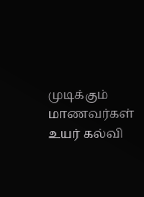முடிக்கும் மாணவர்கள் உயர் கல்வி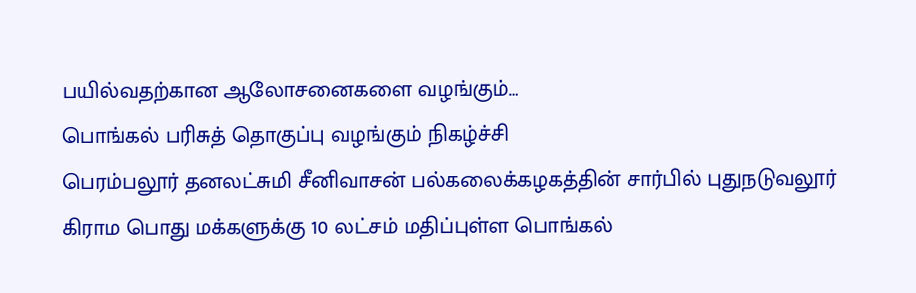பயில்வதற்கான ஆலோசனைகளை வழங்கும்…
பொங்கல் பரிசுத் தொகுப்பு வழங்கும் நிகழ்ச்சி
பெரம்பலூர் தனலட்சுமி சீனிவாசன் பல்கலைக்கழகத்தின் சார்பில் புதுநடுவலூர் கிராம பொது மக்களுக்கு 10 லட்சம் மதிப்புள்ள பொங்கல்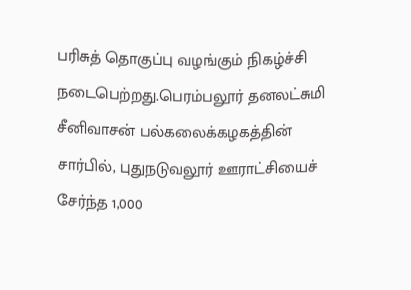பரிசுத் தொகுப்பு வழங்கும் நிகழ்ச்சி நடைபெற்றது.பெரம்பலூர் தனலட்சுமி சீனிவாசன் பல்கலைக்கழகத்தின் சார்பில், புதுநடுவலூர் ஊராட்சியைச் சேர்ந்த 1,000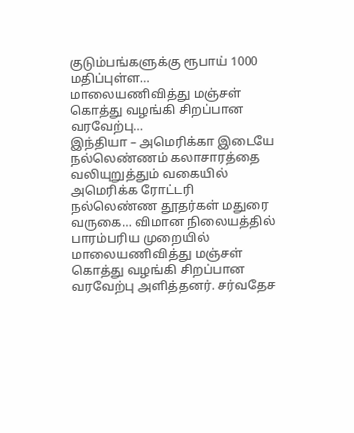குடும்பங்களுக்கு ரூபாய் 1000 மதிப்புள்ள…
மாலையணிவித்து மஞ்சள் கொத்து வழங்கி சிறப்பான வரவேற்பு…
இந்தியா – அமெரிக்கா இடையே நல்லெண்ணம் கலாசாரத்தை வலியுறுத்தும் வகையில் அமெரிக்க ரோட்டரி நல்லெண்ண தூதர்கள் மதுரை வருகை… விமான நிலையத்தில் பாரம்பரிய முறையில் மாலையணிவித்து மஞ்சள் கொத்து வழங்கி சிறப்பான வரவேற்பு அளித்தனர். சர்வதேச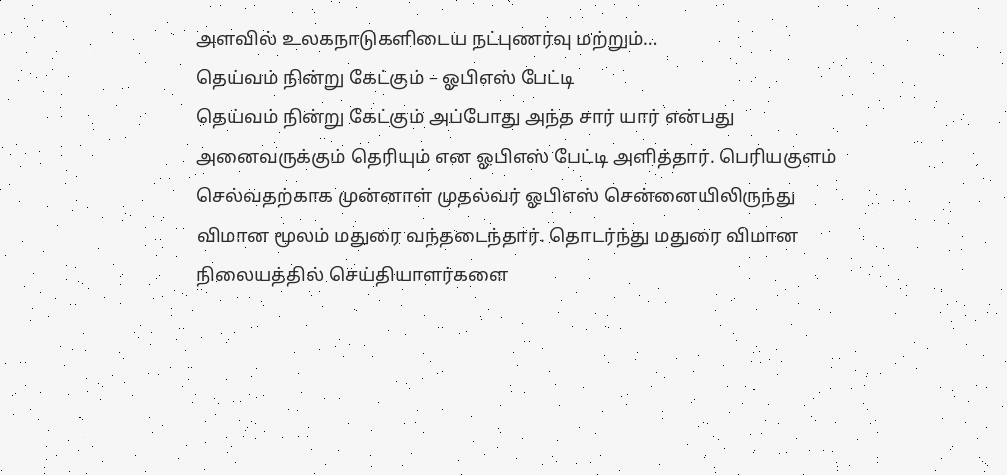அளவில் உலகநாடுகளிடைய நட்புணர்வு மற்றும்…
தெய்வம் நின்று கேட்கும் – ஓபிஎஸ் பேட்டி
தெய்வம் நின்று கேட்கும் அப்போது அந்த சார் யார் என்பது அனைவருக்கும் தெரியும் என ஓபிஎஸ் பேட்டி அளித்தார். பெரியகுளம் செல்வதற்காக முன்னாள் முதல்வர் ஓபிஎஸ் சென்னையிலிருந்து விமான மூலம் மதுரை வந்தடைந்தார். தொடர்ந்து மதுரை விமான நிலையத்தில் செய்தியாளர்களை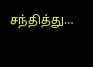சந்தித்து…